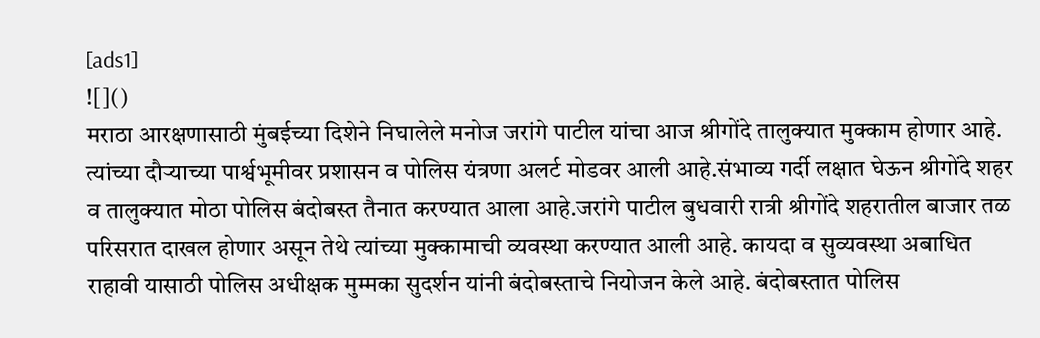[ads1]
![]()
मराठा आरक्षणासाठी मुंबईच्या दिशेने निघालेले मनोज जरांगे पाटील यांचा आज श्रीगोंदे तालुक्यात मुक्काम होणार आहे. त्यांच्या दौऱ्याच्या पार्श्वभूमीवर प्रशासन व पोलिस यंत्रणा अलर्ट मोडवर आली आहे.संभाव्य गर्दी लक्षात घेऊन श्रीगोंदे शहर व तालुक्यात मोठा पोलिस बंदोबस्त तैनात करण्यात आला आहे.जरांगे पाटील बुधवारी रात्री श्रीगोंदे शहरातील बाजार तळ परिसरात दाखल होणार असून तेथे त्यांच्या मुक्कामाची व्यवस्था करण्यात आली आहे. कायदा व सुव्यवस्था अबाधित राहावी यासाठी पोलिस अधीक्षक मुम्मका सुदर्शन यांनी बंदोबस्ताचे नियोजन केले आहे. बंदोबस्तात पोलिस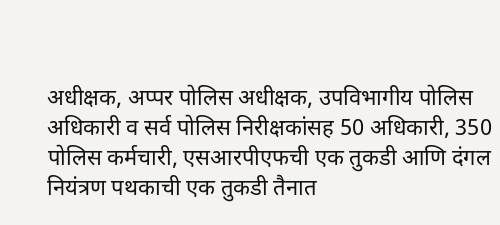अधीक्षक, अप्पर पोलिस अधीक्षक, उपविभागीय पोलिस अधिकारी व सर्व पोलिस निरीक्षकांसह 50 अधिकारी, 350 पोलिस कर्मचारी, एसआरपीएफची एक तुकडी आणि दंगल नियंत्रण पथकाची एक तुकडी तैनात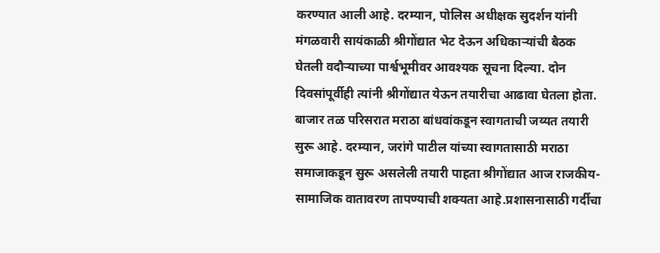करण्यात आली आहे. दरम्यान, पोलिस अधीक्षक सुदर्शन यांनी मंगळवारी सायंकाळी श्रीगोंद्यात भेट देऊन अधिकाऱ्यांची बैठक घेतली वदौऱ्याच्या पार्श्वभूमीवर आवश्यक सूचना दिल्या. दोन दिवसांपूर्वीही त्यांनी श्रीगोंद्यात येऊन तयारीचा आढावा घेतला होता. बाजार तळ परिसरात मराठा बांधवांकडून स्वागताची जय्यत तयारी सुरू आहे. दरम्यान, जरांगे पाटील यांच्या स्वागतासाठी मराठा समाजाकडून सुरू असलेली तयारी पाहता श्रीगोंद्यात आज राजकीय-सामाजिक वातावरण तापण्याची शक्यता आहे.प्रशासनासाठी गर्दीचा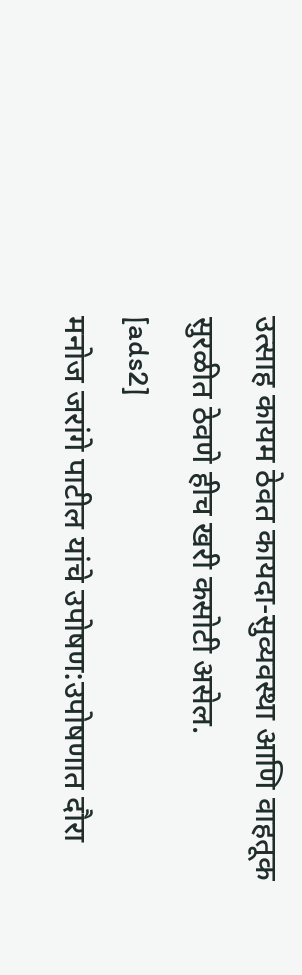उत्साह कायम ठेवत कायदा-सुव्यवस्था आणि वाहतूक सुरळीत ठेवणे हीच खरी कसोटी असेल.
[ads2]
मनोज जरांगे पाटील यांचे उपोषण:उपोषणात दौरा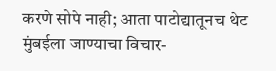करणे सोपे नाही; आता पाटोद्यातूनच थेट मुंबईला जाण्याचा विचार-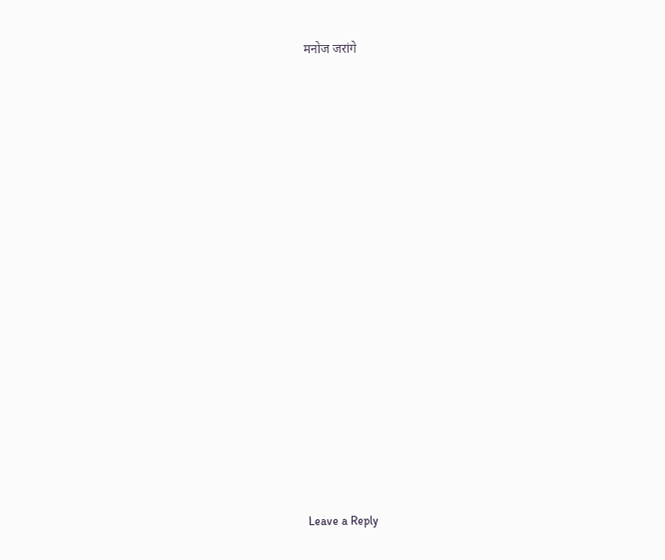मनोज जरांगे
















Leave a Reply